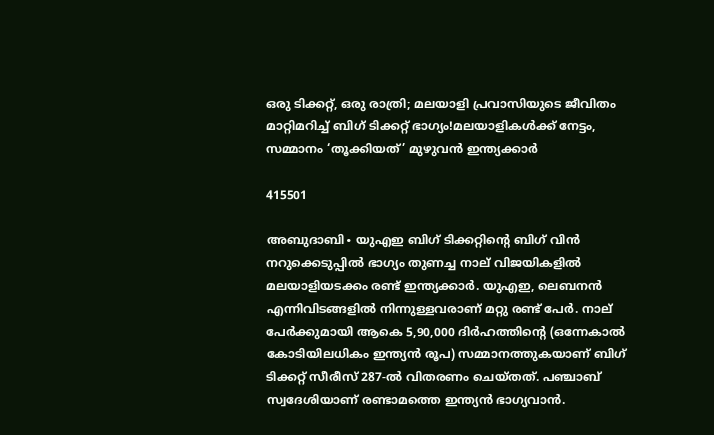ഒരു ടിക്കറ്റ്, ഒരു രാത്രി; മലയാളി പ്രവാസിയുടെ ജീവിതം മാറ്റിമറിച്ച് ബിഗ് ടിക്കറ്റ് ഭാഗ്യം!മലയാളികൾക്ക് നേട്ടം, സമ്മാനം ‘തൂക്കിയത്’ മുഴുവൻ ഇന്ത്യക്കാർ

415501

അബുദാബി∙ യുഎഇ ബിഗ് ടിക്കറ്റിന്റെ ബിഗ് വിൻ നറുക്കെടുപ്പിൽ ഭാഗ്യം തുണച്ച നാല് വിജയികളിൽ മലയാളിയടക്കം രണ്ട് ഇന്ത്യക്കാർ. യുഎഇ, ലെബനൻ എന്നിവിടങ്ങളിൽ നിന്നുള്ളവരാണ് മറ്റു രണ്ട് പേർ. നാല് പേർക്കുമായി ആകെ 5,90,000 ദിർഹത്തിന്റെ (ഒന്നേകാൽ കോടിയിലധികം ഇന്ത്യൻ രൂപ) സമ്മാനത്തുകയാണ് ബിഗ് ടിക്കറ്റ് സീരീസ് 287-ൽ വിതരണം ചെയ്തത്. പഞ്ചാബ് സ്വദേശിയാണ് രണ്ടാമത്തെ ഇന്ത്യൻ ഭാഗ്യവാൻ.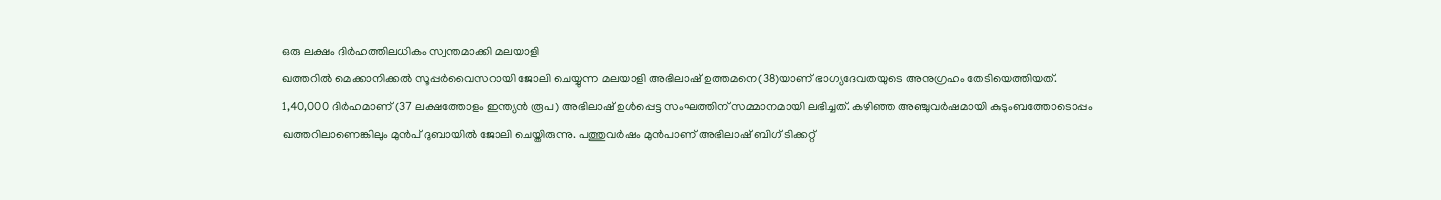ഒരു ലക്ഷം ദിർഹത്തിലധികം സ്വന്തമാക്കി മലയാളി
ഖത്തറിൽ മെക്കാനിക്കൽ സൂപ്പർവൈസറായി ജോലി ചെയ്യുന്ന മലയാളി അഭിലാഷ് ഉത്തമനെ(38)യാണ് ഭാഗ്യദേവതയുടെ അനുഗ്രഹം തേടിയെത്തിയത്. 1,40,000 ദിർഹമാണ് (37 ലക്ഷത്തോളം ഇന്ത്യൻ രൂപ) അഭിലാഷ് ഉൾപ്പെട്ട സംഘത്തിന് സമ്മാനമായി ലഭിച്ചത്. കഴിഞ്ഞ അഞ്ചുവർഷമായി കുടുംബത്തോടൊപ്പം ഖത്തറിലാണെങ്കിലും മുൻപ് ദുബായിൽ ജോലി ചെയ്തിരുന്നു. പത്തുവർഷം മുൻപാണ് അഭിലാഷ് ബിഗ് ടിക്കറ്റ്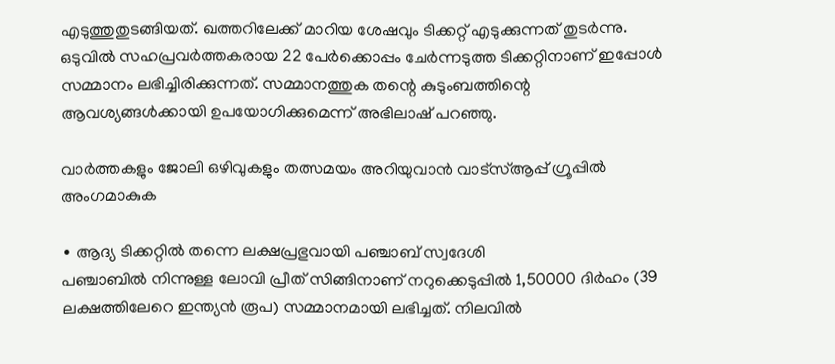എടുത്തുതുടങ്ങിയത്. ഖത്തറിലേക്ക് മാറിയ ശേഷവും ടിക്കറ്റ് എടുക്കുന്നത് തുടർന്നു. ഒടുവിൽ സഹപ്രവർത്തകരായ 22 പേർക്കൊപ്പം ചേർന്നടുത്ത ടിക്കറ്റിനാണ് ഇപ്പോൾ സമ്മാനം ലഭിച്ചിരിക്കുന്നത്. സമ്മാനത്തുക തന്റെ കുടുംബത്തിന്റെ ആവശ്യങ്ങൾക്കായി ഉപയോഗിക്കുമെന്ന് അഭിലാഷ് പറഞ്ഞു.

വാർത്തകളും ജോലി ഒഴിവുകളും തത്സമയം അറിയുവാൻ വാട്സ്ആപ്പ് ഗ്രൂപ്പിൽ അംഗമാകുക

∙ ആദ്യ ടിക്കറ്റിൽ തന്നെ ലക്ഷപ്രഭുവായി പഞ്ചാബ് സ്വദേശി
പഞ്ചാബിൽ നിന്നുള്ള ലോവി പ്രീത് സിങ്ങിനാണ് നറുക്കെടുപ്പിൽ 1,50000 ദിർഹം (39 ലക്ഷത്തിലേറെ ഇന്ത്യൻ രൂപ) സമ്മാനമായി ലഭിച്ചത്. നിലവിൽ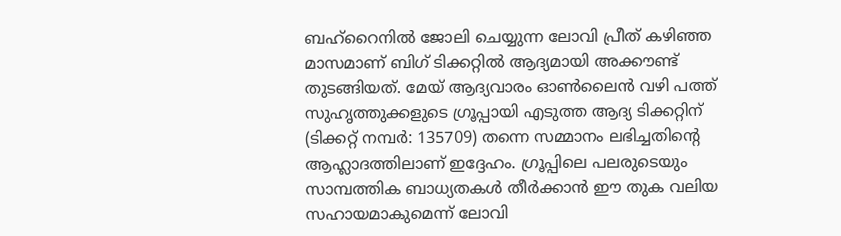ബഹ്റൈനിൽ ജോലി ചെയ്യുന്ന ലോവി പ്രീത് കഴിഞ്ഞ മാസമാണ് ബിഗ് ടിക്കറ്റിൽ ആദ്യമായി അക്കൗണ്ട് തുടങ്ങിയത്. മേയ് ആദ്യവാരം ഓൺലൈൻ വഴി പത്ത് സുഹൃത്തുക്കളുടെ ഗ്രൂപ്പായി എടുത്ത ആദ്യ ടിക്കറ്റിന് (ടിക്കറ്റ് നമ്പർ: 135709) തന്നെ സമ്മാനം ലഭിച്ചതിന്റെ ആഹ്ലാദത്തിലാണ് ഇദ്ദേഹം. ഗ്രൂപ്പിലെ പലരുടെയും സാമ്പത്തിക ബാധ്യതകൾ തീർക്കാൻ ഈ തുക വലിയ സഹായമാകുമെന്ന് ലോവി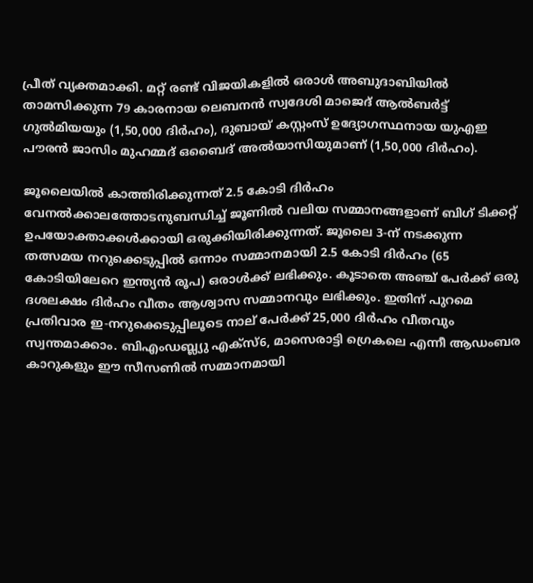പ്രീത് വ്യക്തമാക്കി. മറ്റ് രണ്ട് വിജയികളിൽ ഒരാൾ അബുദാബിയിൽ താമസിക്കുന്ന 79 കാരനായ ലെബനൻ സ്വദേശി മാജെദ് ആൽബർട്ട് ഗുൽമിയയും (1,50,000 ദിർഹം), ദുബായ് കസ്റ്റംസ് ഉദ്യോഗസ്ഥനായ യുഎഇ പൗരൻ ജാസിം മുഹമ്മദ് ഒബൈദ് അൽയാസിയുമാണ് (1,50,000 ദിർഹം).

ജൂലൈയിൽ കാത്തിരിക്കുന്നത് 2.5 കോടി ദിർഹം
വേനൽക്കാലത്തോടനുബന്ധിച്ച് ജൂണിൽ വലിയ സമ്മാനങ്ങളാണ് ബിഗ് ടിക്കറ്റ് ഉപയോക്താക്കൾക്കായി ഒരുക്കിയിരിക്കുന്നത്. ജൂലൈ 3-ന് നടക്കുന്ന തത്സമയ നറുക്കെടുപ്പിൽ ഒന്നാം സമ്മാനമായി 2.5 കോടി ദിർഹം (65 കോടിയിലേറെ ഇന്ത്യൻ രൂപ) ഒരാൾക്ക് ലഭിക്കും. കൂടാതെ അഞ്ച് പേർക്ക് ഒരു ദശലക്ഷം ദിർഹം വീതം ആശ്വാസ സമ്മാനവും ലഭിക്കും. ഇതിന് പുറമെ പ്രതിവാര ഇ-നറുക്കെടുപ്പിലൂടെ നാല് പേർക്ക് 25,000 ദിർഹം വീതവും സ്വന്തമാക്കാം. ബിഎംഡബ്ല്യു എക്സ്6, മാസെരാട്ടി ഗ്രെകലെ എന്നീ ആഡംബര കാറുകളും ഈ സീസണിൽ സമ്മാനമായി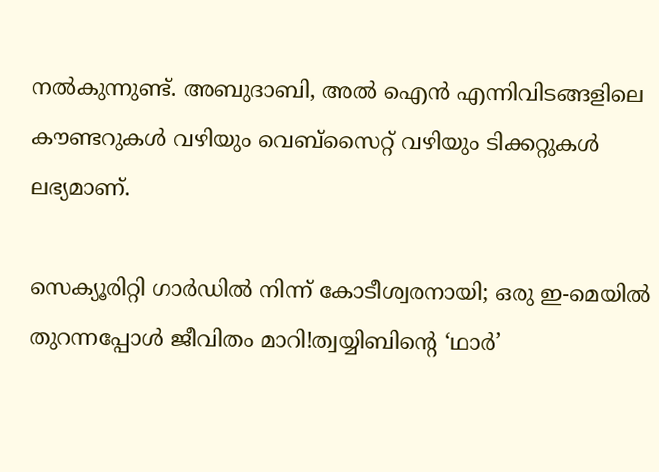നൽകുന്നുണ്ട്. അബുദാബി, അൽ ഐൻ എന്നിവിടങ്ങളിലെ കൗണ്ടറുകൾ വഴിയും വെബ്‌സൈറ്റ് വഴിയും ടിക്കറ്റുകൾ ലഭ്യമാണ്.

സെക്യൂരിറ്റി ഗാർഡിൽ നിന്ന് കോടീശ്വരനായി; ഒരു ഇ-മെയിൽ തുറന്നപ്പോൾ ജീവിതം മാറി!ത്വയ്യിബിന്റെ ‘ഥാർ’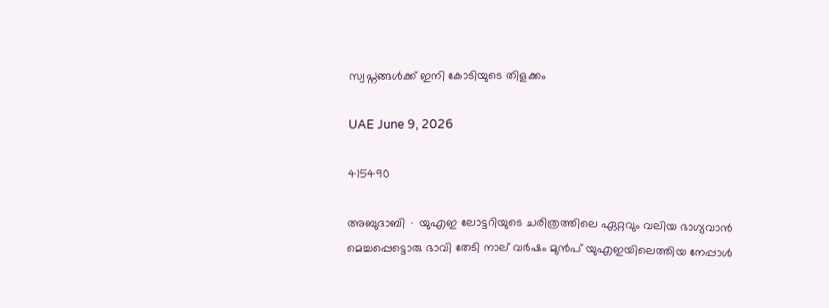സ്വപ്നങ്ങൾക്ക് ഇനി കോടിയുടെ തിളക്കം

UAE June 9, 2026

415490

അബുദാബി ∙ യുഎഇ ലോട്ടറിയുടെ ചരിത്രത്തിലെ ഏറ്റവും വലിയ ഭാഗ്യവാൻ മെച്ചപ്പെട്ടൊരു ഭാവി തേടി നാല് വർഷം മുൻപ് യുഎഇയിലെത്തിയ നേപ്പാൾ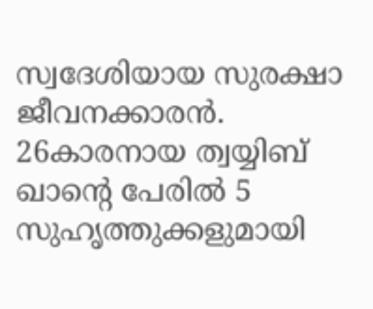സ്വദേശിയായ സുരക്ഷാ ജീവനക്കാരൻ. 26കാരനായ ത്വയ്യിബ് ഖാൻ്റെ പേരിൽ 5 സുഹൃത്തുക്കളുമായി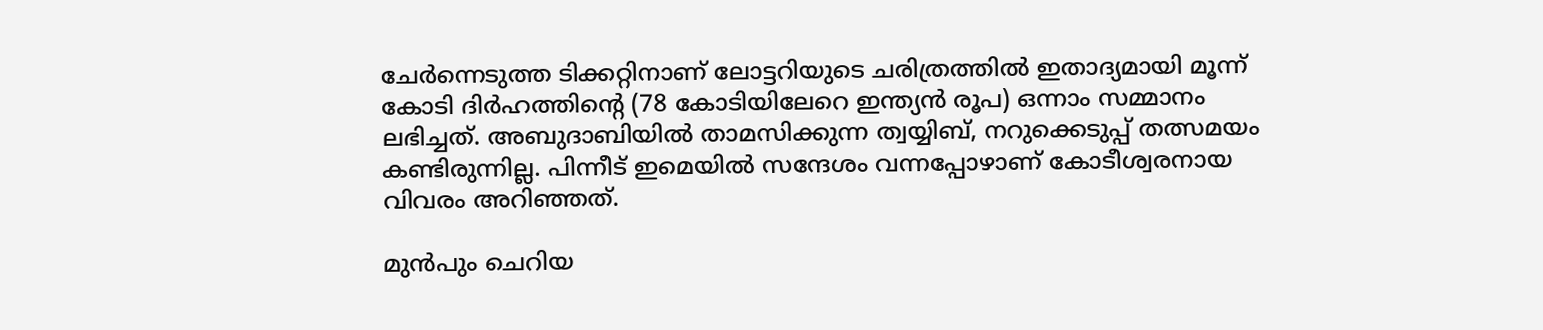ചേർന്നെടുത്ത ടിക്കറ്റിനാണ് ലോട്ടറിയുടെ ചരിത്രത്തിൽ ഇതാദ്യമായി മൂന്ന് കോടി ദിർഹത്തിന്റെ (78 കോടിയിലേറെ ഇന്ത്യൻ രൂപ) ഒന്നാം സമ്മാനം ലഭിച്ചത്. അബുദാബിയിൽ താമസിക്കുന്ന ത്വയ്യിബ്, നറുക്കെടുപ്പ് തത്സമയം കണ്ടിരുന്നില്ല. പിന്നീട് ഇമെയിൽ സന്ദേശം വന്നപ്പോഴാണ് കോടീശ്വരനായ വിവരം അറിഞ്ഞത്.

മുൻപും ചെറിയ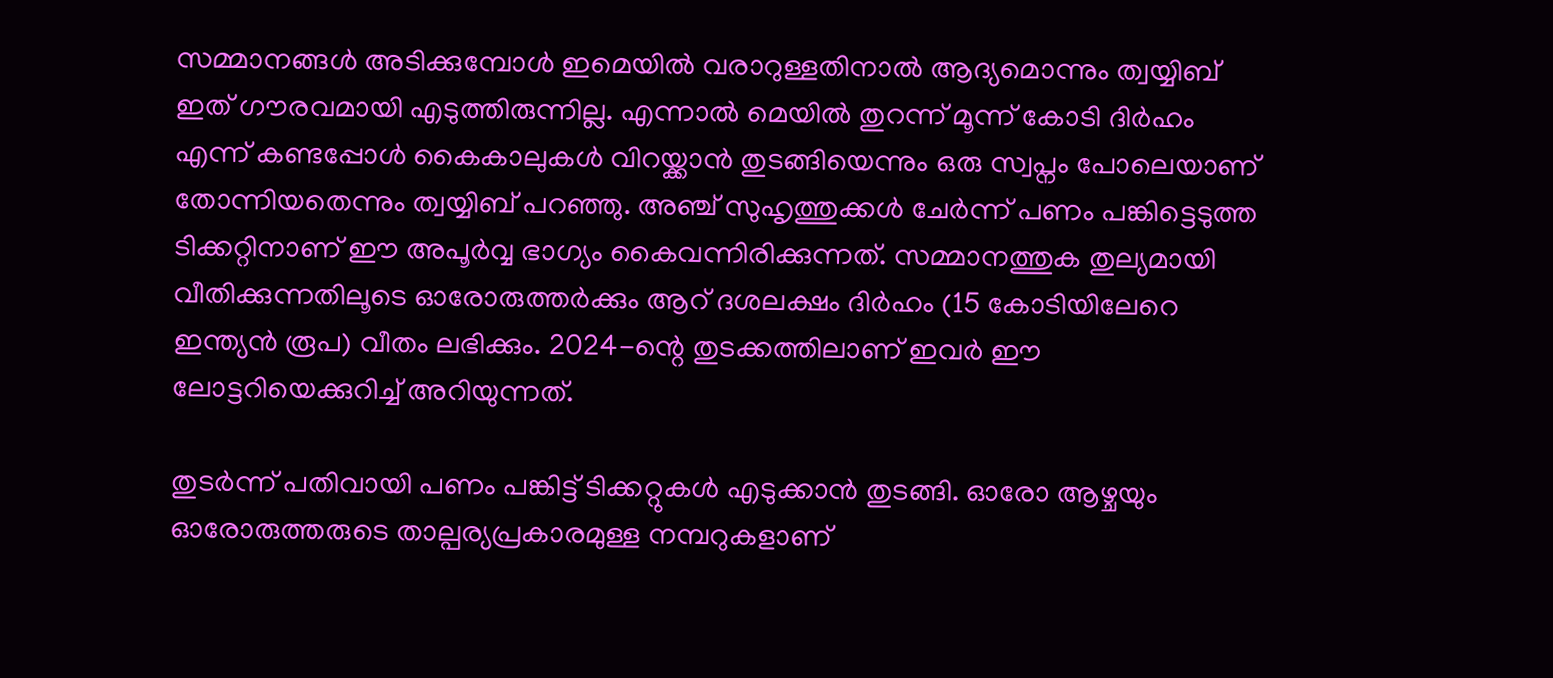സമ്മാനങ്ങൾ അടിക്കുമ്പോൾ ഇമെയിൽ വരാറുള്ളതിനാൽ ആദ്യമൊന്നും ത്വയ്യിബ് ഇത് ഗൗരവമായി എടുത്തിരുന്നില്ല. എന്നാൽ മെയിൽ തുറന്ന് മൂന്ന് കോടി ദിർഹം എന്ന് കണ്ടപ്പോൾ കൈകാലുകൾ വിറയ്ക്കാൻ തുടങ്ങിയെന്നും ഒരു സ്വപ്നം പോലെയാണ് തോന്നിയതെന്നും ത്വയ്യിബ് പറഞ്ഞു. അഞ്ച് സുഹൃത്തുക്കൾ ചേർന്ന് പണം പങ്കിട്ടെടുത്ത ടിക്കറ്റിനാണ് ഈ അപൂർവ്വ ഭാഗ്യം കൈവന്നിരിക്കുന്നത്. സമ്മാനത്തുക തുല്യമായി വീതിക്കുന്നതിലൂടെ ഓരോരുത്തർക്കും ആറ് ദശലക്ഷം ദിർഹം (15 കോടിയിലേറെ ഇന്ത്യൻ രൂപ) വീതം ലഭിക്കും. 2024-ന്റെ തുടക്കത്തിലാണ് ഇവർ ഈ ലോട്ടറിയെക്കുറിച്ച് അറിയുന്നത്.

തുടർന്ന് പതിവായി പണം പങ്കിട്ട് ടിക്കറ്റുകൾ എടുക്കാൻ തുടങ്ങി. ഓരോ ആഴ്ചയും ഓരോരുത്തരുടെ താല്പര്യപ്രകാരമുള്ള നമ്പറുകളാണ്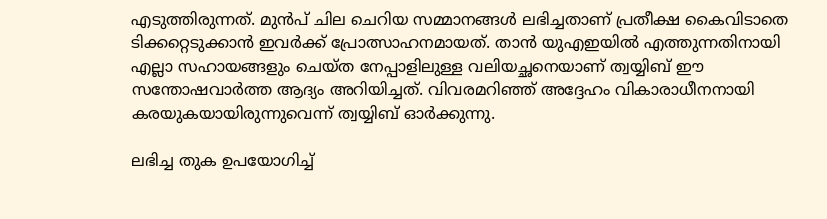എടുത്തിരുന്നത്. മുൻപ് ചില ചെറിയ സമ്മാനങ്ങൾ ലഭിച്ചതാണ് പ്രതീക്ഷ കൈവിടാതെ ടിക്കറ്റെടുക്കാൻ ഇവർക്ക് പ്രോത്സാഹനമായത്. താൻ യുഎഇയിൽ എത്തുന്നതിനായി എല്ലാ സഹായങ്ങളും ചെയ്ത നേപ്പാളിലുള്ള വലിയച്ഛനെയാണ് ത്വയ്യിബ് ഈ സന്തോഷവാർത്ത ആദ്യം അറിയിച്ചത്. വിവരമറിഞ്ഞ് അദ്ദേഹം വികാരാധീനനായി കരയുകയായിരുന്നുവെന്ന് ത്വയ്യിബ് ഓർക്കുന്നു.

ലഭിച്ച തുക ഉപയോഗിച്ച്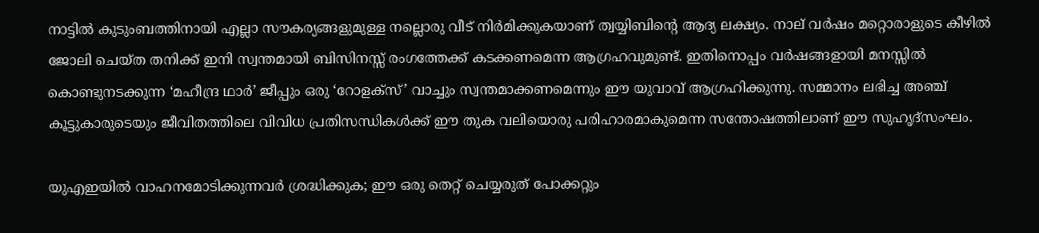നാട്ടിൽ കുടുംബത്തിനായി എല്ലാ സൗകര്യങ്ങളുമുള്ള നല്ലൊരു വീട് നിർമിക്കുകയാണ് ത്വയ്യിബിന്റെ ആദ്യ ലക്ഷ്യം. നാല് വർഷം മറ്റൊരാളുടെ കീഴിൽ ജോലി ചെയ്ത തനിക്ക് ഇനി സ്വന്തമായി ബിസിനസ്സ് രംഗത്തേക്ക് കടക്കണമെന്ന ആഗ്രഹവുമുണ്ട്. ഇതിനൊപ്പം വർഷങ്ങളായി മനസ്സിൽ കൊണ്ടുനടക്കുന്ന ‘മഹീന്ദ്ര ഥാർ’ ജീപ്പും ഒരു ‘റോളക്സ്’ വാച്ചും സ്വന്തമാക്കണമെന്നും ഈ യുവാവ് ആഗ്രഹിക്കുന്നു. സമ്മാനം ലഭിച്ച അഞ്ച് കൂട്ടുകാരുടെയും ജീവിതത്തിലെ വിവിധ പ്രതിസന്ധികൾക്ക് ഈ തുക വലിയൊരു പരിഹാരമാകുമെന്ന സന്തോഷത്തിലാണ് ഈ സുഹൃദ്സംഘം.

യുഎഇയിൽ വാഹനമോടിക്കുന്നവർ ശ്രദ്ധിക്കുക; ഈ ഒരു തെറ്റ് ചെയ്യരുത് പോക്കറ്റും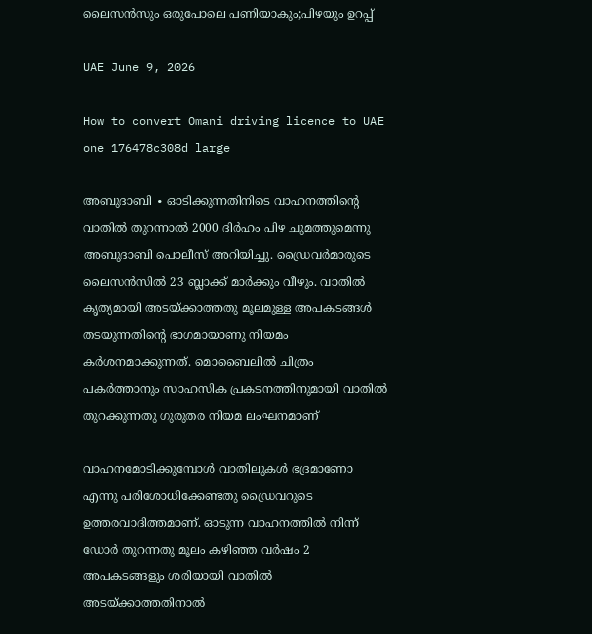ലൈസൻസും ഒരുപോലെ പണിയാകും;പിഴയും ഉറപ്പ്

UAE June 9, 2026

How to convert Omani driving licence to UAE one 176478c308d large

അബുദാബി ∙ ഓടിക്കുന്നതിനിടെ വാഹനത്തിന്റെ വാതിൽ തുറന്നാൽ 2000 ദിർഹം പിഴ ചുമത്തുമെന്നു അബുദാബി പൊലീസ് അറിയിച്ചു. ഡ്രൈവർമാരുടെ ലൈസൻസിൽ 23 ബ്ലാക്ക് മാർക്കും വീഴും. വാതിൽ കൃത്യമായി അടയ്ക്കാത്തതു മൂലമുള്ള അപകടങ്ങൾ തടയുന്നതിന്റെ ഭാഗമായാണു നിയമം കർശനമാക്കുന്നത്. മൊബൈലിൽ ചിത്രം പകർത്താനും സാഹസിക പ്രകടനത്തിനുമായി വാതിൽ തുറക്കുന്നതു ഗുരുതര നിയമ ലംഘനമാണ്

വാഹനമോടിക്കുമ്പോൾ വാതിലുകൾ ഭദ്രമാണോ എന്നു പരിശോധിക്കേണ്ടതു ഡ്രൈവറുടെ ഉത്തരവാദിത്തമാണ്. ഓടുന്ന വാഹനത്തിൽ നിന്ന് ഡോർ തുറന്നതു മൂലം കഴിഞ്ഞ വർഷം 2 അപകടങ്ങളും ശരിയായി വാതിൽ അടയ്ക്കാത്തതിനാൽ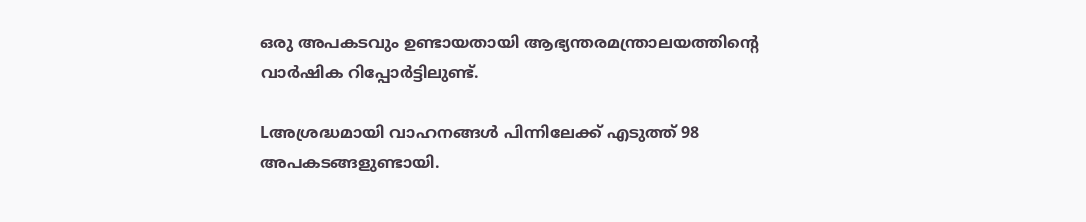ഒരു അപകടവും ഉണ്ടായതായി ആഭ്യന്തരമന്ത്രാലയത്തിന്റെ വാർഷിക റിപ്പോർട്ടിലുണ്ട്.

Lഅശ്രദ്ധമായി വാഹനങ്ങൾ പിന്നിലേക്ക് എടുത്ത് 98 അപകടങ്ങളുണ്ടായി.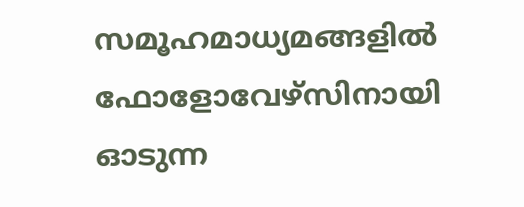സമൂഹമാധ്യമങ്ങളിൽ ഫോളോവേഴ്സിനായി ഓടുന്ന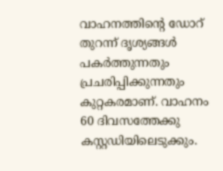വാഹനത്തിന്റെ ഡോറ് തുറന്ന് ദൃശ്യങ്ങൾ പകർത്തുന്നതും പ്രചരിപ്പിക്കുന്നതും കുറ്റകരമാണ്. വാഹനം 60 ദിവസത്തേക്കു കസ്റ്റഡിയിലെടുക്കും.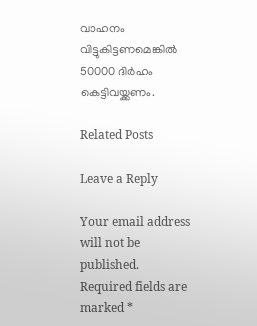വാഹനം വിട്ടുകിട്ടണമെങ്കിൽ 50000 ദിർഹം കെട്ടിവയ്ക്കണം.

Related Posts

Leave a Reply

Your email address will not be published. Required fields are marked *